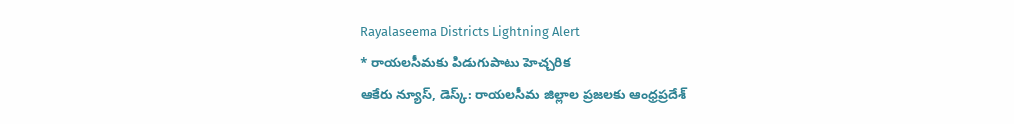Rayalaseema Districts Lightning Alert
* రాయలసీమకు పిడుగుపాటు హెచ్చరిక
ఆకేరు న్యూస్, డెస్క్: రాయలసీమ జిల్లాల ప్రజలకు ఆంధ్రప్రదేశ్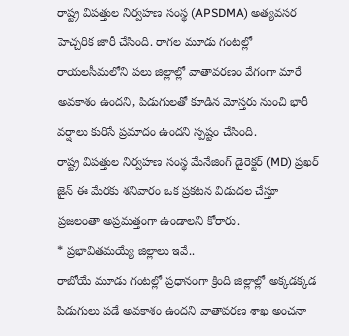రాష్ట్ర విపత్తుల నిర్వహణ సంస్థ (APSDMA) అత్యవసర హెచ్చరిక జారీ చేసింది. రాగల మూడు గంటల్లో రాయలసీమలోని పలు జిల్లాల్లో వాతావరణం వేగంగా మారే అవకాశం ఉందని, పిడుగులతో కూడిన మోస్తరు నుంచి భారీ వర్షాలు కురిసే ప్రమాదం ఉందని స్పష్టం చేసింది.
రాష్ట్ర విపత్తుల నిర్వహణ సంస్థ మేనేజింగ్ డైరెక్టర్ (MD) ప్రఖర్ జైన్ ఈ మేరకు శనివారం ఒక ప్రకటన విడుదల చేస్తూ ప్రజలంతా అప్రమత్తంగా ఉండాలని కోరారు.
* ప్రభావితమయ్యే జిల్లాలు ఇవే..
రాబోయే మూడు గంటల్లో ప్రధానంగా క్రింది జిల్లాల్లో అక్కడక్కడ పిడుగులు పడే అవకాశం ఉందని వాతావరణ శాఖ అంచనా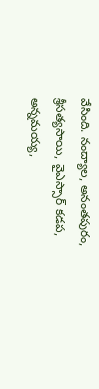వేసింది. నంద్యాల, అనంతపురం, శ్రీసత్యసాయి, వైఎస్సార్ కడప, అన్నమయ్య,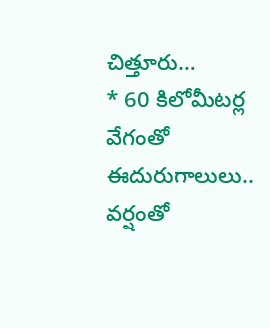చిత్తూరు…
* 60 కిలోమీటర్ల వేగంతో ఈదురుగాలులు..
వర్షంతో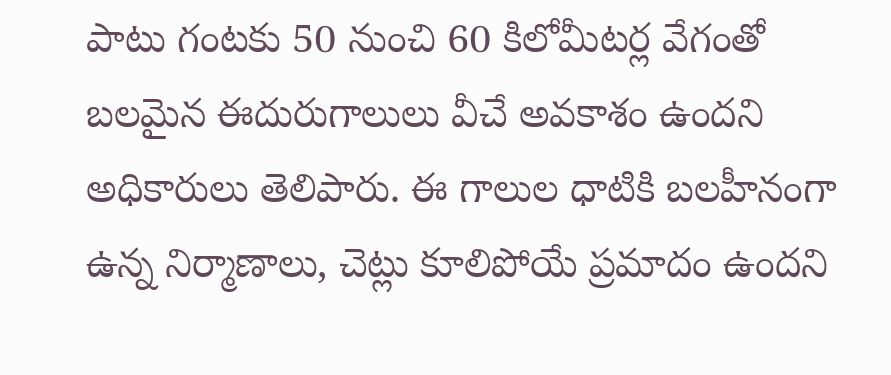పాటు గంటకు 50 నుంచి 60 కిలోమీటర్ల వేగంతో బలమైన ఈదురుగాలులు వీచే అవకాశం ఉందని అధికారులు తెలిపారు. ఈ గాలుల ధాటికి బలహీనంగా ఉన్న నిర్మాణాలు, చెట్లు కూలిపోయే ప్రమాదం ఉందని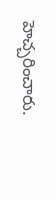హెచ్చరించారు.